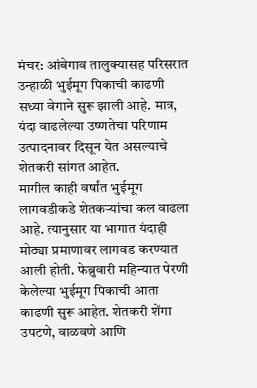मंचर: आंबेगाव तालुक्यासह परिसरात उन्हाळी भुईमूग पिकाची काढणी सध्या वेगाने सुरू झाली आहे. मात्र, यंदा वाढलेल्या उष्णतेचा परिणाम उत्पादनावर दिसून येत असल्याचे शेतकरी सांगत आहेत.
मागील काही वर्षांत भुईमूग लागवडीकडे शेतकऱ्यांचा कल वाढला आहे. त्यानुसार या भागात यंदाही मोठ्या प्रमाणावर लागवड करण्यात आली होती. फेब्रुवारी महिन्यात पेरणी केलेल्या भुईमूग पिकाची आता काढणी सुरू आहेत. शेतकरी शेंगा उपटणे, वाळवणे आणि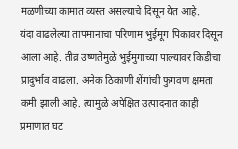मळणीच्या कामात व्यस्त असल्याचे दिसून येत आहे.
यंदा वाढलेल्या तापमानाचा परिणाम भुईमूग पिकावर दिसून आला आहे. तीव्र उष्णतेमुळे भुईमुगाच्या पाल्यावर किडीचा प्रादुर्भाव वाढला. अनेक ठिकाणी शेंगांची फुगवण क्षमता कमी झाली आहे. त्यामुळे अपेक्षित उत्पादनात काही प्रमाणात घट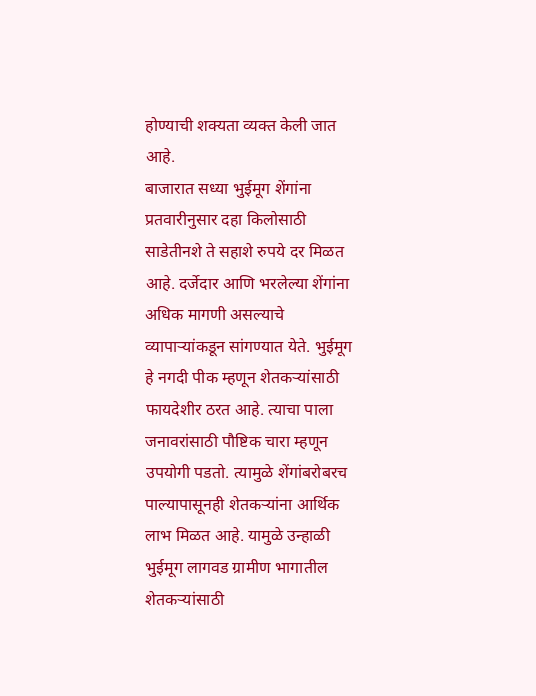होण्याची शक्यता व्यक्त केली जात आहे.
बाजारात सध्या भुईमूग शेंगांना प्रतवारीनुसार दहा किलोसाठी साडेतीनशे ते सहाशे रुपये दर मिळत आहे. दर्जेदार आणि भरलेल्या शेंगांना अधिक मागणी असल्याचे व्यापाऱ्यांकडून सांगण्यात येते. भुईमूग हे नगदी पीक म्हणून शेतकऱ्यांसाठी फायदेशीर ठरत आहे. त्याचा पाला जनावरांसाठी पौष्टिक चारा म्हणून उपयोगी पडतो. त्यामुळे शेंगांबरोबरच पाल्यापासूनही शेतकऱ्यांना आर्थिक लाभ मिळत आहे. यामुळे उन्हाळी भुईमूग लागवड ग्रामीण भागातील शेतकऱ्यांसाठी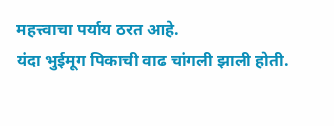महत्त्वाचा पर्याय ठरत आहे.
यंदा भुईमूग पिकाची वाढ चांगली झाली होती.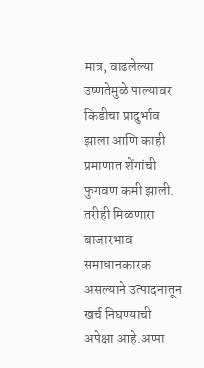मात्र, वाढलेल्या उष्णतेमुळे पाल्यावर किडीचा प्रादुर्भाव झाला आणि काही प्रमाणात शेंगांची फुगवण कमी झाली. तरीही मिळणारा बाजारभाव समाधानकारक असल्याने उत्पादनातून खर्च निघण्याची अपेक्षा आहे.अप्पा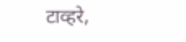टाव्हरे,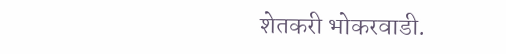शेतकरी भोकरवाडी.